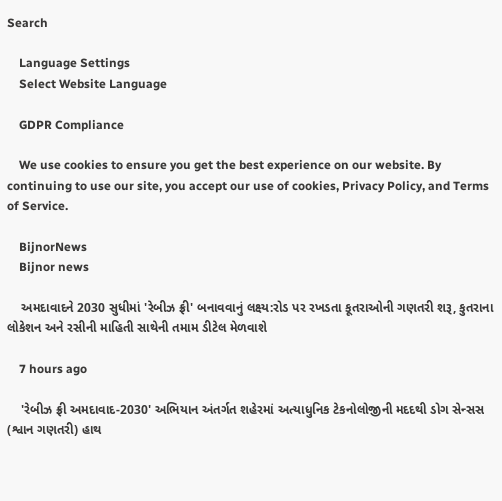Search

    Language Settings
    Select Website Language

    GDPR Compliance

    We use cookies to ensure you get the best experience on our website. By continuing to use our site, you accept our use of cookies, Privacy Policy, and Terms of Service.

    BijnorNews
    Bijnor news

    અમદાવાદને 2030 સુધીમાં 'રેબીઝ ફ્રી' બનાવવાનું લક્ષ્ય:રોડ પર રખડતા કૂતરાઓની ગણતરી શરૂ, કુતરાના લોકેશન અને રસીની માહિતી સાથેની તમામ ડીટેલ મેળવાશે

    7 hours ago

    'રેબીઝ ફ્રી અમદાવાદ-2030' અભિયાન અંતર્ગત શહેરમાં અત્યાધુનિક ટેકનોલોજીની મદદથી ડોગ સેન્સસ (શ્વાન ગણતરી) હાથ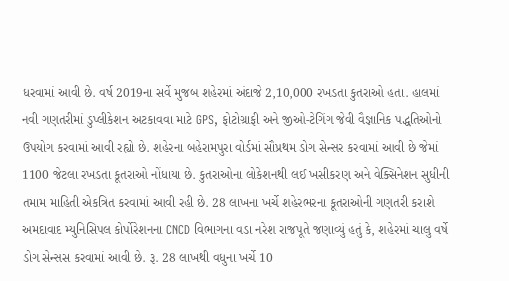ધરવામાં આવી છે. વર્ષ 2019ના સર્વે મુજબ શહેરમાં અંદાજે 2,10,000 રખડતા કુતરાઓ હતા. હાલમાં નવી ગણતરીમાં ડુપ્લીકેશન અટકાવવા માટે GPS, ફોટોગ્રાફી અને જીઓ-ટેગિંગ જેવી વૈજ્ઞાનિક પદ્ધતિઓનો ઉપયોગ કરવામાં આવી રહ્યો છે. શહેરના બહેરામપુરા વોર્ડમાં સૌપ્રથમ ડોગ સેન્સર કરવામાં આવી છે જેમાં 1100 જેટલા રખડતા કૂતરાઓ નોંધાયા છે. કુતરાઓના લોકેશનથી લઈ ખસીકરણ અને વેક્સિનેશન સુધીની તમામ માહિતી એકત્રિત કરવામાં આવી રહી છે. 28 લાખના ખર્ચે શહેરભરના કૂતરાઓની ગણતરી કરાશે અમદાવાદ મ્યુનિસિપલ કોર્પોરેશનના CNCD વિભાગના વડા નરેશ રાજપૂતે જણાવ્યું હતું કે, શહેરમાં ચાલુ વર્ષે ડોગ સેન્સસ કરવામાં આવી છે. રૂ. 28 લાખથી વધુના ખર્ચે 10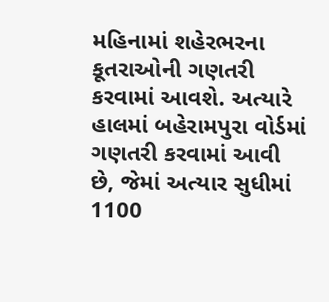મહિનામાં શહેરભરના કૂતરાઓની ગણતરી કરવામાં આવશે. અત્યારે હાલમાં બહેરામપુરા વોર્ડમાં ગણતરી કરવામાં આવી છે, જેમાં અત્યાર સુધીમાં 1100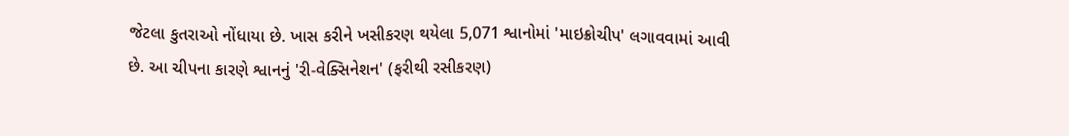જેટલા કુતરાઓ નોંધાયા છે. ખાસ કરીને ખસીકરણ થયેલા 5,071 શ્વાનોમાં 'માઇક્રોચીપ' લગાવવામાં આવી છે. આ ચીપના કારણે શ્વાનનું 'રી-વેક્સિનેશન' (ફરીથી રસીકરણ)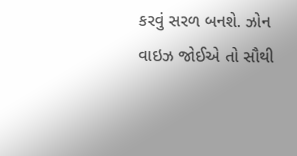કરવું સરળ બનશે. ઝોન વાઇઝ જોઈએ તો સૌથી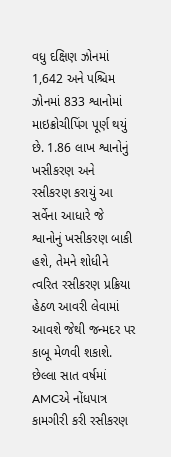વધુ દક્ષિણ ઝોનમાં 1,642 અને પશ્ચિમ ઝોનમાં 833 શ્વાનોમાં માઇક્રોચીપિંગ પૂર્ણ થયું છે. 1.86 લાખ શ્વાનોનું ખસીકરણ અને રસીકરણ કરાયું આ સર્વેના આધારે જે શ્વાનોનું ખસીકરણ બાકી હશે, તેમને શોધીને ત્વરિત રસીકરણ પ્રક્રિયા હેઠળ આવરી લેવામાં આવશે જેથી જન્મદર પર કાબૂ મેળવી શકાશે. છેલ્લા સાત વર્ષમાં AMCએ નોંધપાત્ર કામગીરી કરી રસીકરણ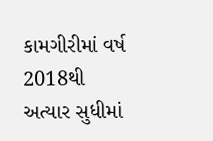કામગીરીમાં વર્ષ 2018થી અત્યાર સુધીમાં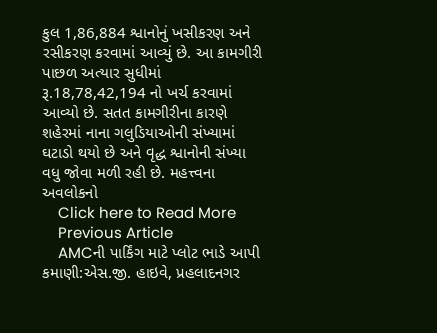કુલ 1,86,884 શ્વાનોનું ખસીકરણ અને રસીકરણ કરવામાં આવ્યું છે. આ કામગીરી પાછળ અત્યાર સુધીમાં રૂ.18,78,42,194 નો ખર્ચ કરવામાં આવ્યો છે. સતત કામગીરીના કારણે શહેરમાં નાના ગલુડિયાઓની સંખ્યામાં ઘટાડો થયો છે અને વૃદ્ધ શ્વાનોની સંખ્યા વધુ જોવા મળી રહી છે. મહત્ત્વના અવલોકનો
    Click here to Read More
    Previous Article
    AMCની પાર્કિંગ માટે પ્લોટ ભાડે આપી કમાણી:એસ.જી. હાઇવે, પ્રહલાદનગર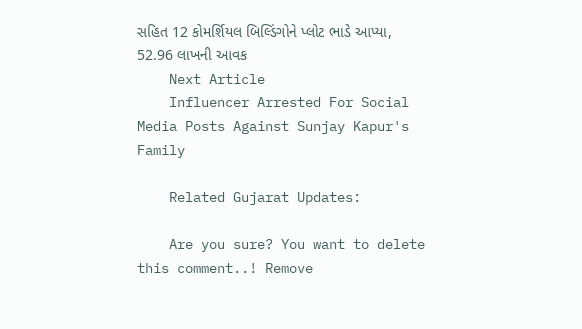સહિત 12 કોમર્શિયલ બિલ્ડિંગોને પ્લોટ ભાડે આપ્યા, 52.96 લાખની આવક
    Next Article
    Influencer Arrested For Social Media Posts Against Sunjay Kapur's Family

    Related Gujarat Updates:

    Are you sure? You want to delete this comment..! Remove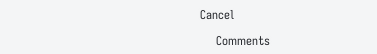Cancel

    Comments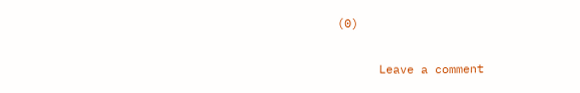(0)

      Leave a comment